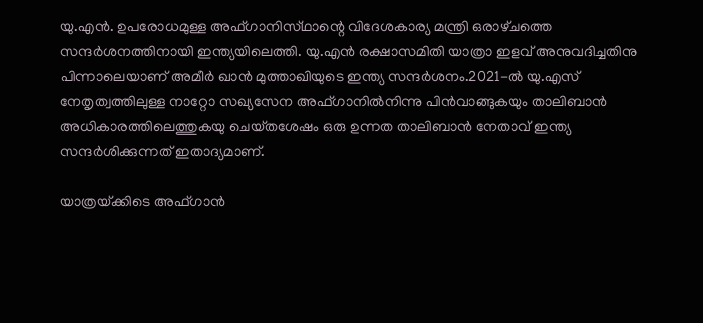യു.എന്‍. ഉപരോധമുള്ള അഫ്‌ഗാനിസ്‌ഥാന്റെ വിദേശകാര്യ മന്ത്രി ഒരാഴ്‌ചത്തെ സന്ദര്‍ശനത്തിനായി ഇന്ത്യയിലെത്തി. യു.എന്‍ രക്ഷാസമിതി യാത്രാ ഇളവ്‌ അനുവദിച്ചതിനു പിന്നാലെയാണ്‌ അമീര്‍ ഖാന്‍ മുത്താഖിയുടെ ഇന്ത്യ സന്ദര്‍ശനം.2021-ല്‍ യു.എസ്‌ നേതൃത്വത്തിലുള്ള നാറ്റോ സഖ്യസേന അഫ്‌ഗാനില്‍നിന്നു പിന്‍വാങ്ങുകയും താലിബാന്‍ അധികാരത്തിലെത്തുകയു ചെയ്‌തശേഷം ഒരു ഉന്നത താലിബാന്‍ നേതാവ്‌ ഇന്ത്യ സന്ദര്‍ശിക്കുന്നത്‌ ഇതാദ്യമാണ്‌.

യാത്രയ്‌ക്കിടെ അഫ്‌ഗാന്‍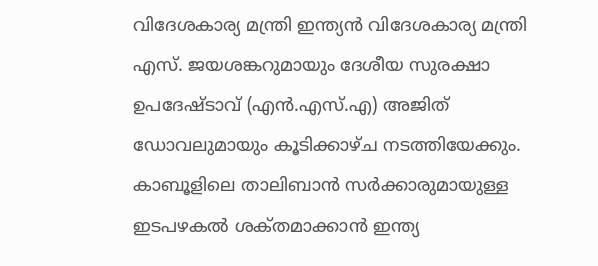വിദേശകാര്യ മന്ത്രി ഇന്ത്യന്‍ വിദേശകാര്യ മന്ത്രി എസ്‌. ജയശങ്കറുമായും ദേശീയ സുരക്ഷാ ഉപദേഷ്‌ടാവ്‌ (എന്‍.എസ്‌.എ) അജിത്‌ ഡോവലുമായും കൂടിക്കാഴ്‌ച നടത്തിയേക്കും. കാബൂളിലെ താലിബാന്‍ സര്‍ക്കാരുമായുള്ള ഇടപഴകല്‍ ശക്‌തമാക്കാന്‍ ഇന്ത്യ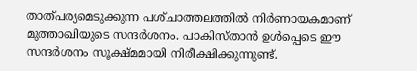താത്‌പര്യമെടുക്കുന്ന പശ്‌ചാത്തലത്തില്‍ നിര്‍ണായകമാണ്‌ മുത്താഖിയുടെ സന്ദര്‍ശനം. പാകിസ്‌താന്‍ ഉള്‍പ്പെടെ ഈ സന്ദര്‍ശനം സൂക്ഷ്‌മമായി നിരീക്ഷിക്കുന്നുണ്ട്.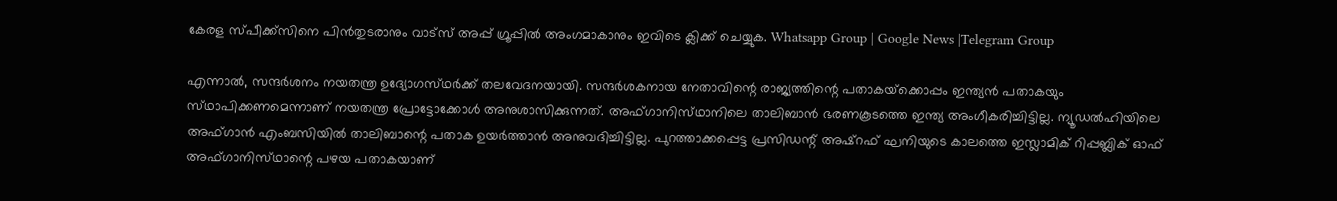കേരള സ്പീക്ക്സിനെ പിൻതുടരാനും വാട്സ് അപ്പ് ഗ്രൂപ്പിൽ അംഗമാകാനും ഇവിടെ ക്ലിക്ക് ചെയ്യുക. Whatsapp Group | Google News |Telegram Group

എന്നാല്‍, സന്ദര്‍ശനം നയതന്ത്ര ഉദ്യോഗസ്‌ഥര്‍ക്ക്‌ തലവേദനയായി. സന്ദര്‍ശകനായ നേതാവിന്റെ രാജ്യത്തിന്റെ പതാകയ്‌ക്കൊപ്പം ഇന്ത്യന്‍ പതാകയും സ്‌ഥാപിക്കണമെന്നാണ്‌ നയതന്ത്ര പ്രോട്ടോക്കോള്‍ അനുശാസിക്കുന്നത്‌. അഫ്‌ഗാനിസ്‌ഥാനിലെ താലിബാന്‍ ഭരണകൂടത്തെ ഇന്ത്യ അംഗീകരിച്ചിട്ടില്ല. ന്യൂഡല്‍ഹിയിലെ അഫ്‌ഗാന്‍ എംബസിയില്‍ താലിബാന്റെ പതാക ഉയര്‍ത്താന്‍ അനുവദിച്ചിട്ടില്ല. പുറത്താക്കപ്പെട്ട പ്രസിഡന്റ്‌ അഷ്‌റഫ്‌ ഘനിയുടെ കാലത്തെ ഇസ്ലാമിക്‌ റിപ്പബ്ലിക്‌ ഓഫ്‌ അഫ്‌ഗാനിസ്‌ഥാന്റെ പഴയ പതാകയാണ്‌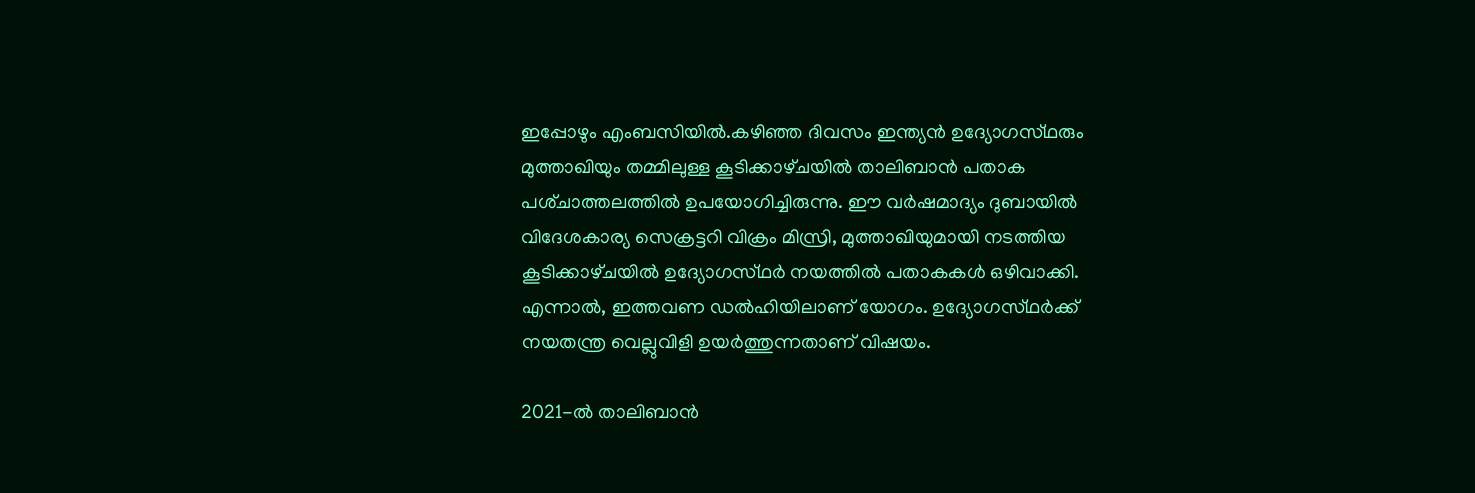ഇപ്പോഴും എംബസിയില്‍.കഴിഞ്ഞ ദിവസം ഇന്ത്യന്‍ ഉദ്യോഗസ്‌ഥരും മുത്താഖിയും തമ്മിലുള്ള കൂടിക്കാഴ്‌ചയില്‍ താലിബാന്‍ പതാക പശ്‌ചാത്തലത്തില്‍ ഉപയോഗിച്ചിരുന്നു. ഈ വര്‍ഷമാദ്യം ദുബായില്‍ വിദേശകാര്യ സെക്രട്ടറി വിക്രം മിസ്രി, മുത്താഖിയുമായി നടത്തിയ കൂടിക്കാഴ്‌ചയില്‍ ഉദ്യോഗസ്‌ഥര്‍ നയത്തില്‍ പതാകകള്‍ ഒഴിവാക്കി. എന്നാല്‍, ഇത്തവണ ഡല്‍ഹിയിലാണ്‌ യോഗം. ഉദ്യോഗസ്‌ഥര്‍ക്ക്‌ നയതന്ത്ര വെല്ലുവിളി ഉയര്‍ത്തുന്നതാണ്‌ വിഷയം.

2021-ല്‍ താലിബാന്‍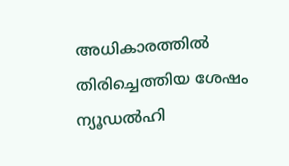അധികാരത്തില്‍ തിരിച്ചെത്തിയ ശേഷം ന്യൂഡല്‍ഹി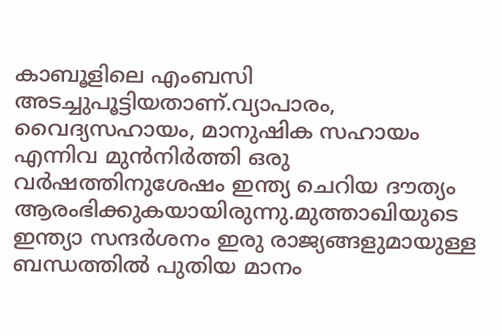കാബൂളിലെ എംബസി അടച്ചുപൂട്ടിയതാണ്‌.വ്യാപാരം, വൈദ്യസഹായം, മാനുഷിക സഹായം എന്നിവ മുന്‍നിര്‍ത്തി ഒരു വര്‍ഷത്തിനുശേഷം ഇന്ത്യ ചെറിയ ദൗത്യം ആരംഭിക്കുകയായിരുന്നു.മുത്താഖിയുടെ ഇന്ത്യാ സന്ദര്‍ശനം ഇരു രാജ്യങ്ങളുമായുള്ള ബന്ധത്തില്‍ പുതിയ മാനം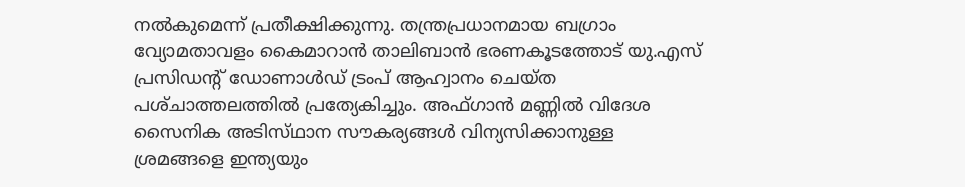നല്‍കുമെന്ന്‌ പ്രതീക്ഷിക്കുന്നു. തന്ത്രപ്രധാനമായ ബഗ്രാം വ്യോമതാവളം കൈമാറാന്‍ താലിബാന്‍ ഭരണകൂടത്തോട്‌ യു.എസ്‌ പ്രസിഡന്റ്‌ ഡോണാള്‍ഡ്‌ ട്രംപ്‌ ആഹ്വാനം ചെയ്‌ത പശ്‌ചാത്തലത്തില്‍ പ്രത്യേകിച്ചും. അഫ്‌ഗാന്‍ മണ്ണില്‍ വിദേശ സൈനിക അടിസ്‌ഥാന സൗകര്യങ്ങള്‍ വിന്യസിക്കാനുള്ള ശ്രമങ്ങളെ ഇന്ത്യയും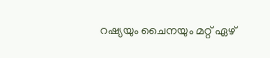റഷ്യയും ചൈനയും മറ്റ്‌ ഏഴ്‌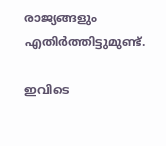രാജ്യങ്ങളും എതിര്‍ത്തിട്ടുമുണ്ട്‌.

ഇവിടെ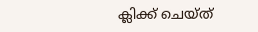ക്ലിക്ക് ചെയ്ത്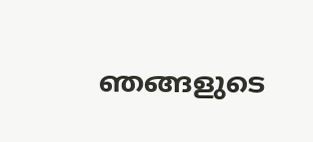ഞങ്ങളുടെ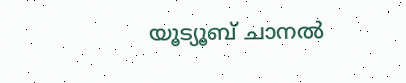യൂട്യൂബ് ചാനൽ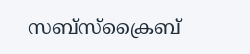സബ്സ്ക്രൈബ്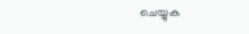ചെയ്യുക